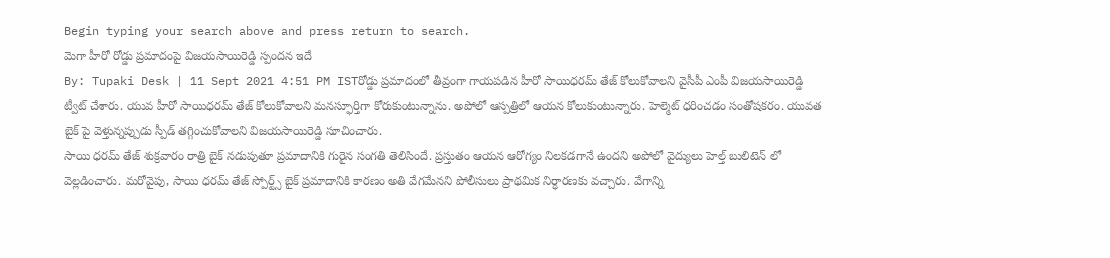Begin typing your search above and press return to search.
మెగా హీరో రోడ్డు ప్రమాదంపై విజయసాయిరెడ్డి స్పందన ఇదే
By: Tupaki Desk | 11 Sept 2021 4:51 PM ISTరోడ్డు ప్రమాదంలో తీవ్రంగా గాయపడిన హీరో సాయిధరమ్ తేజ్ కోలుకోవాలని వైసీపీ ఎంపీ విజయసాయిరెడ్డి ట్వీట్ చేశారు. యువ హీరో సాయిధరమ్ తేజ్ కోలుకోవాలని మనస్ఫూర్తిగా కోరుకుంటున్నాను. అపోలో ఆస్పత్రిలో ఆయన కోలుకుంటున్నారు. హెల్మెట్ ధరించడం సంతోషకరం. యువత బైక్ పై వెళ్తున్నప్పుడు స్పీడ్ తగ్గించుకోవాలని విజయసాయిరెడ్డి సూచించారు.
సాయి ధరమ్ తేజ్ శుక్రవారం రాత్రి బైక్ నడుపుతూ ప్రమాదానికి గురైన సంగతి తెలిసిందే. ప్రస్తుతం ఆయన ఆరోగ్యం నిలకడగానే ఉందని అపోలో వైద్యులు హెల్త్ బులిటెన్ లో వెల్లడించారు. మరోవైపు, సాయి ధరమ్ తేజ్ స్పోర్ట్స్ బైక్ ప్రమాదానికి కారణం అతి వేగమేనని పోలీసులు ప్రాథమిక నిర్ధారణకు వచ్చారు. వేగాన్ని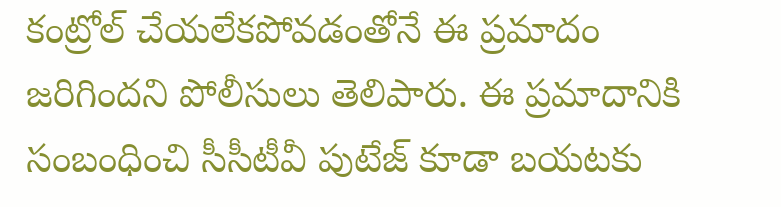కంట్రోల్ చేయలేకపోవడంతోనే ఈ ప్రమాదం జరిగిందని పోలీసులు తెలిపారు. ఈ ప్రమాదానికి సంబంధించి సీసీటీవీ పుటేజ్ కూడా బయటకు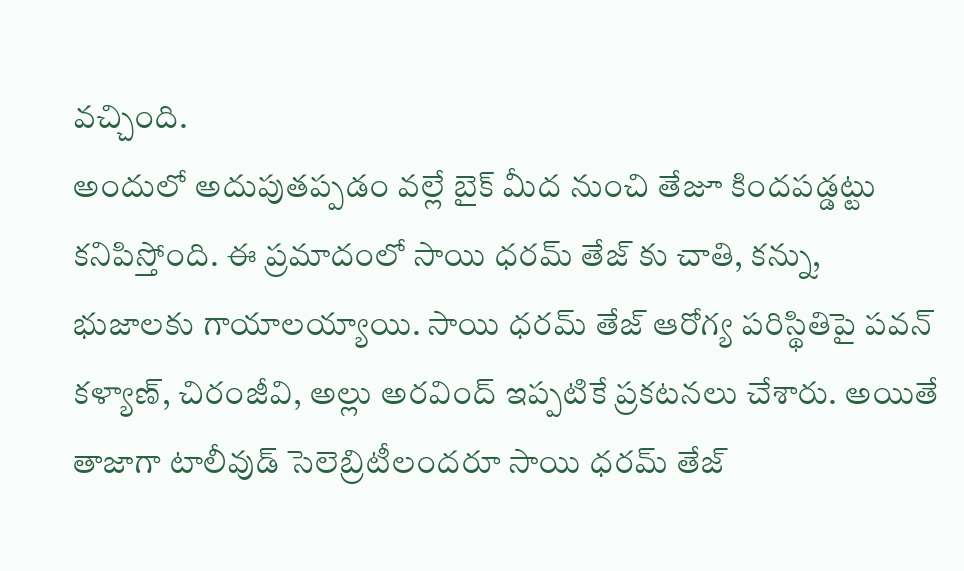వచ్చింది.
అందులో అదుపుతప్పడం వల్లే బైక్ మీద నుంచి తేజూ కిందపడ్డట్టు కనిపిస్తోంది. ఈ ప్రమాదంలో సాయి ధరమ్ తేజ్ కు చాతి, కన్ను, భుజాలకు గాయాలయ్యాయి. సాయి ధరమ్ తేజ్ ఆరోగ్య పరిస్థితిపై పవన్ కళ్యాణ్, చిరంజీవి, అల్లు అరవింద్ ఇప్పటికే ప్రకటనలు చేశారు. అయితే తాజాగా టాలీవుడ్ సెలెబ్రిటీలందరూ సాయి ధరమ్ తేజ్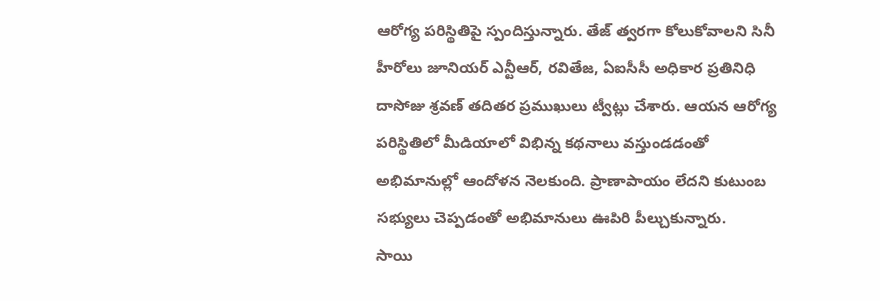ఆరోగ్య పరిస్థితిపై స్పందిస్తున్నారు. తేజ్ త్వరగా కోలుకోవాలని సినీ హీరోలు జూనియర్ ఎన్టీఆర్, రవితేజ, ఏఐసీసీ అధికార ప్రతినిధి దాసోజు శ్రవణ్ తదితర ప్రముఖులు ట్వీట్లు చేశారు. ఆయన ఆరోగ్య పరిస్థితిలో మీడియాలో విభిన్న కథనాలు వస్తుండడంతో అభిమానుల్లో ఆందోళన నెలకుంది. ప్రాణాపాయం లేదని కుటుంబ సభ్యులు చెప్పడంతో అభిమానులు ఊపిరి పీల్చుకున్నారు.
సాయి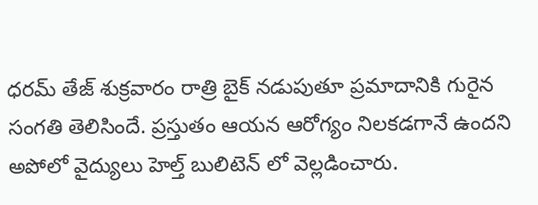ధరమ్ తేజ్ శుక్రవారం రాత్రి బైక్ నడుపుతూ ప్రమాదానికి గురైన సంగతి తెలిసిందే. ప్రస్తుతం ఆయన ఆరోగ్యం నిలకడగానే ఉందని అపోలో వైద్యులు హెల్త్ బులిటెన్ లో వెల్లడించారు.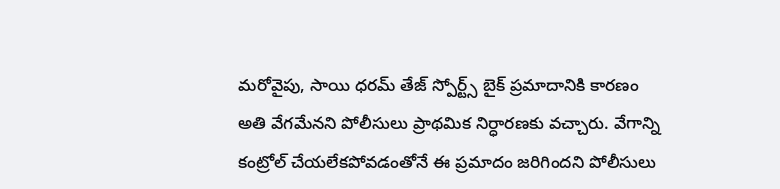మరోవైపు, సాయి ధరమ్ తేజ్ స్పోర్ట్స్ బైక్ ప్రమాదానికి కారణం అతి వేగమేనని పోలీసులు ప్రాథమిక నిర్ధారణకు వచ్చారు. వేగాన్ని కంట్రోల్ చేయలేకపోవడంతోనే ఈ ప్రమాదం జరిగిందని పోలీసులు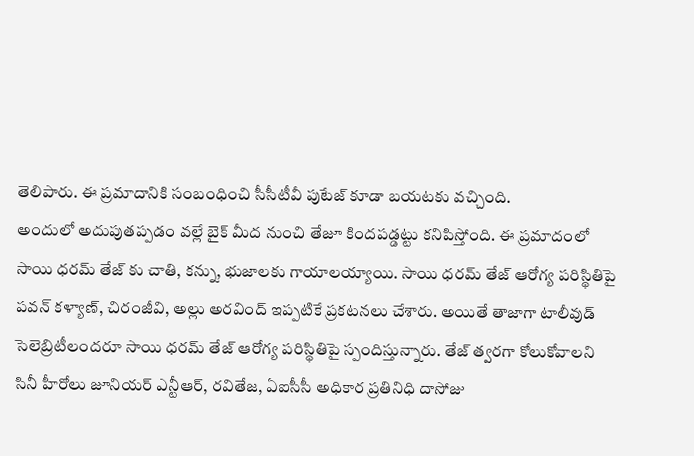తెలిపారు. ఈ ప్రమాదానికి సంబంధించి సీసీటీవీ పుటేజ్ కూడా బయటకు వచ్చింది.
అందులో అదుపుతప్పడం వల్లే బైక్ మీద నుంచి తేజూ కిందపడ్డట్టు కనిపిస్తోంది. ఈ ప్రమాదంలో సాయి ధరమ్ తేజ్ కు చాతి, కన్ను, భుజాలకు గాయాలయ్యాయి. సాయి ధరమ్ తేజ్ ఆరోగ్య పరిస్థితిపై పవన్ కళ్యాణ్, చిరంజీవి, అల్లు అరవింద్ ఇప్పటికే ప్రకటనలు చేశారు. అయితే తాజాగా టాలీవుడ్ సెలెబ్రిటీలందరూ సాయి ధరమ్ తేజ్ ఆరోగ్య పరిస్థితిపై స్పందిస్తున్నారు. తేజ్ త్వరగా కోలుకోవాలని సినీ హీరోలు జూనియర్ ఎన్టీఆర్, రవితేజ, ఏఐసీసీ అధికార ప్రతినిధి దాసోజు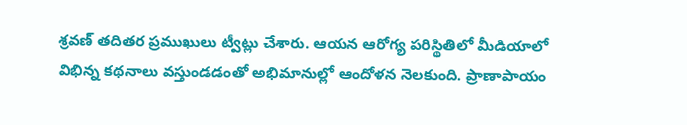శ్రవణ్ తదితర ప్రముఖులు ట్వీట్లు చేశారు. ఆయన ఆరోగ్య పరిస్థితిలో మీడియాలో విభిన్న కథనాలు వస్తుండడంతో అభిమానుల్లో ఆందోళన నెలకుంది. ప్రాణాపాయం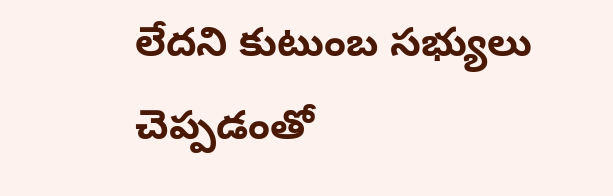లేదని కుటుంబ సభ్యులు చెప్పడంతో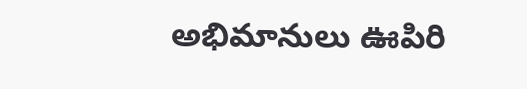అభిమానులు ఊపిరి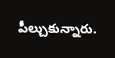పీల్చుకున్నారు.